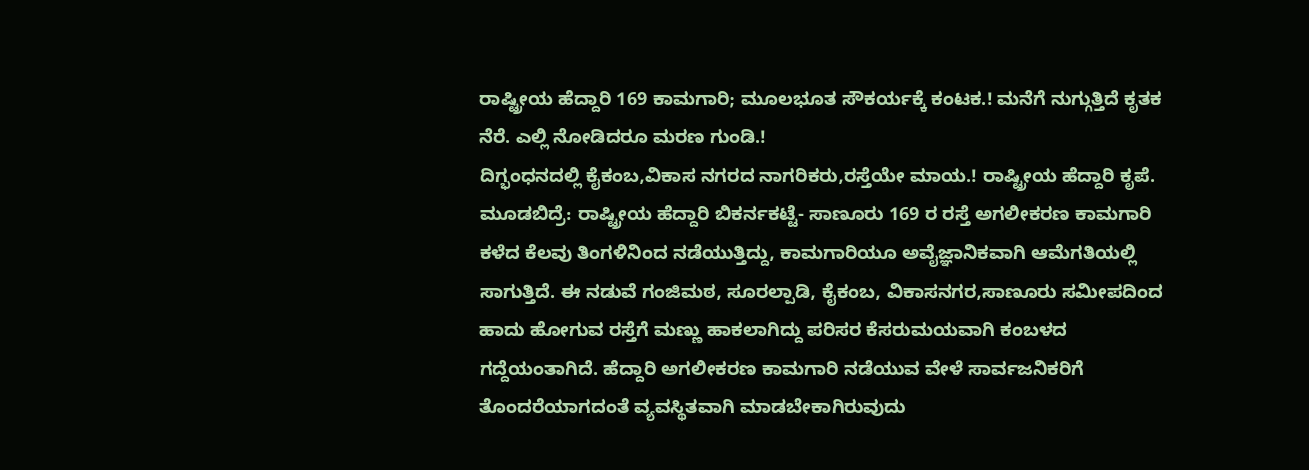ರಾಷ್ಟ್ರೀಯ ಹೆದ್ದಾರಿ 169 ಕಾಮಗಾರಿ; ಮೂಲಭೂತ ಸೌಕರ್ಯಕ್ಕೆ ಕಂಟಕ.! ಮನೆಗೆ ನುಗ್ಗುತ್ತಿದೆ ಕೃತಕ ನೆರೆ. ಎಲ್ಲಿ ನೋಡಿದರೂ ಮರಣ ಗುಂಡಿ.!
ದಿಗ್ಭಂಧನದಲ್ಲಿ ಕೈಕಂಬ,ವಿಕಾಸ ನಗರದ ನಾಗರಿಕರು,ರಸ್ತೆಯೇ ಮಾಯ.! ರಾಷ್ಟ್ರೀಯ ಹೆದ್ದಾರಿ ಕೃಪೆ. ಮೂಡಬಿದ್ರೆ: ರಾಷ್ಟ್ರೀಯ ಹೆದ್ದಾರಿ ಬಿಕರ್ನಕಟ್ಟೆ- ಸಾಣೂರು 169 ರ ರಸ್ತೆ ಅಗಲೀಕರಣ ಕಾಮಗಾರಿ ಕಳೆದ ಕೆಲವು ತಿಂಗಳಿನಿಂದ ನಡೆಯುತ್ತಿದ್ದು, ಕಾಮಗಾರಿಯೂ ಅವೈಜ್ಞಾನಿಕವಾಗಿ ಆಮೆಗತಿಯಲ್ಲಿ ಸಾಗುತ್ತಿದೆ. ಈ ನಡುವೆ ಗಂಜಿಮಠ, ಸೂರಲ್ಪಾಡಿ, ಕೈಕಂಬ, ವಿಕಾಸನಗರ,ಸಾಣೂರು ಸಮೀಪದಿಂದ ಹಾದು ಹೋಗುವ ರಸ್ತೆಗೆ ಮಣ್ಣು ಹಾಕಲಾಗಿದ್ದು ಪರಿಸರ ಕೆಸರುಮಯವಾಗಿ ಕಂಬಳದ ಗದ್ದೆಯಂತಾಗಿದೆ. ಹೆದ್ದಾರಿ ಅಗಲೀಕರಣ ಕಾಮಗಾರಿ ನಡೆಯುವ ವೇಳೆ ಸಾರ್ವಜನಿಕರಿಗೆ ತೊಂದರೆಯಾಗದಂತೆ ವ್ಯವಸ್ಥಿತವಾಗಿ ಮಾಡಬೇಕಾಗಿರುವುದು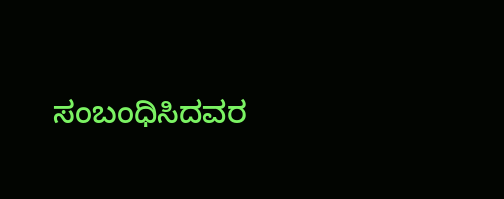ಸಂಬಂಧಿಸಿದವರ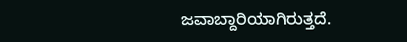ಜವಾಬ್ದಾರಿಯಾಗಿರುತ್ತದೆ.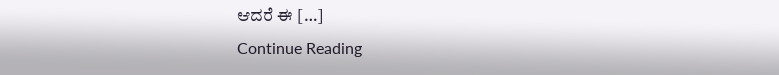ಆದರೆ ಈ […]
Continue Reading